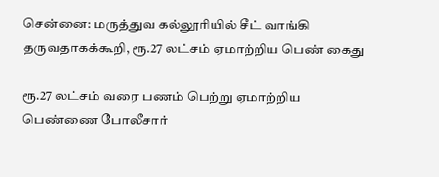சென்னை: மருத்துவ கல்லூரியில் சீட் வாங்கி தருவதாகக்கூறி, ரூ.27 லட்சம் ஏமாற்றிய பெண் கைது

ரூ.27 லட்சம் வரை பணம் பெற்று ஏமாற்றிய பெண்ணை போலீசார்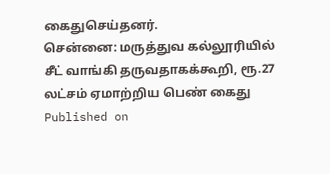கைதுசெய்தனர்.
சென்னை: மருத்துவ கல்லூரியில் சீட் வாங்கி தருவதாகக்கூறி, ரூ.27 லட்சம் ஏமாற்றிய பெண் கைது
Published on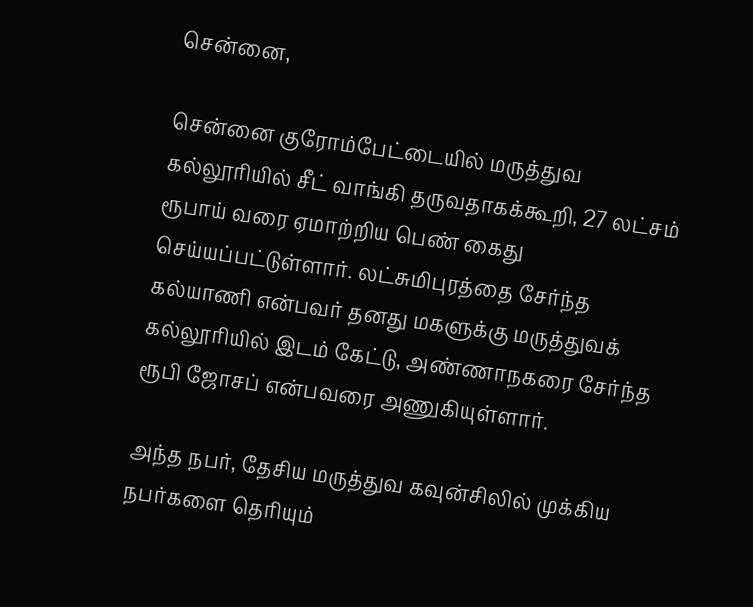சென்னை,

சென்னை குரோம்பேட்டையில் மருத்துவ கல்லூரியில் சீட் வாங்கி தருவதாகக்கூறி, 27 லட்சம் ரூபாய் வரை ஏமாற்றிய பெண் கைது செய்யப்பட்டுள்ளார். லட்சுமிபுரத்தை சேர்ந்த கல்யாணி என்பவர் தனது மகளுக்கு மருத்துவக் கல்லூரியில் இடம் கேட்டு, அண்ணாநகரை சேர்ந்த ரூபி ஜோசப் என்பவரை அணுகியுள்ளார்.

அந்த நபர், தேசிய மருத்துவ கவுன்சிலில் முக்கிய நபர்களை தெரியும்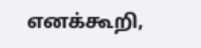எனக்கூறி,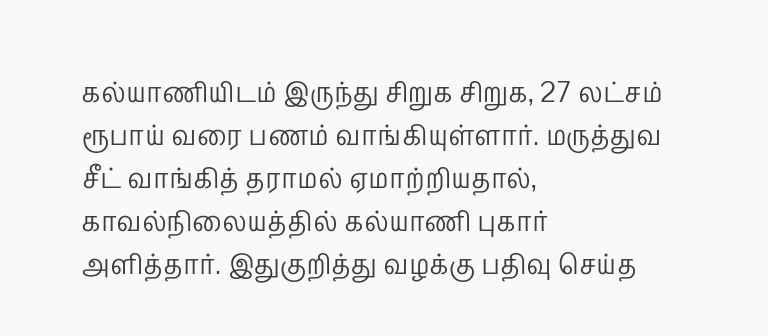கல்யாணியிடம் இருந்து சிறுக சிறுக, 27 லட்சம் ரூபாய் வரை பணம் வாங்கியுள்ளார். மருத்துவ சீட் வாங்கித் தராமல் ஏமாற்றியதால், காவல்நிலையத்தில் கல்யாணி புகார் அளித்தார். இதுகுறித்து வழக்கு பதிவு செய்த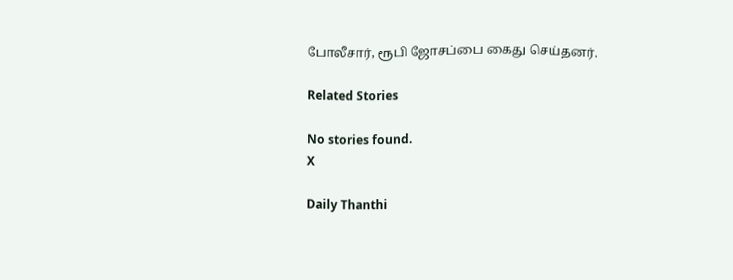போலீசார், ரூபி ஜோசப்பை கைது செய்தனர்.

Related Stories

No stories found.
X

Daily Thanthi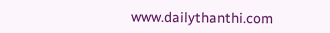www.dailythanthi.com